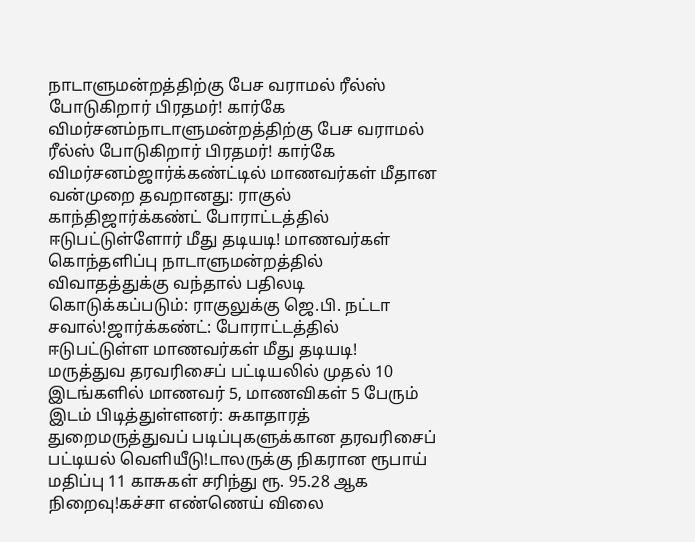நாடாளுமன்றத்திற்கு பேச வராமல் ரீல்ஸ் போடுகிறார் பிரதமர்! கார்கே விமர்சனம்நாடாளுமன்றத்திற்கு பேச வராமல் ரீல்ஸ் போடுகிறார் பிரதமர்! கார்கே விமர்சனம்ஜார்க்கண்ட்டில் மாணவர்கள் மீதான வன்முறை தவறானது: ராகுல் காந்திஜார்க்கண்ட் போராட்டத்தில் ஈடுபட்டுள்ளோர் மீது தடியடி! மாணவர்கள் கொந்தளிப்பு நாடாளுமன்றத்தில் விவாதத்துக்கு வந்தால் பதிலடி கொடுக்கப்படும்: ராகுலுக்கு ஜெ.பி. நட்டா சவால்!ஜார்க்கண்ட்: போராட்டத்தில் ஈடுபட்டுள்ள மாணவர்கள் மீது தடியடி! மருத்துவ தரவரிசைப் பட்டியலில் முதல் 10 இடங்களில் மாணவர் 5, மாணவிகள் 5 பேரும் இடம் பிடித்துள்ளனர்: சுகாதாரத் துறைமருத்துவப் படிப்புகளுக்கான தரவரிசைப் பட்டியல் வெளியீடு!டாலருக்கு நிகரான ரூபாய் மதிப்பு 11 காசுகள் சரிந்து ரூ. 95.28 ஆக நிறைவு!கச்சா எண்ணெய் விலை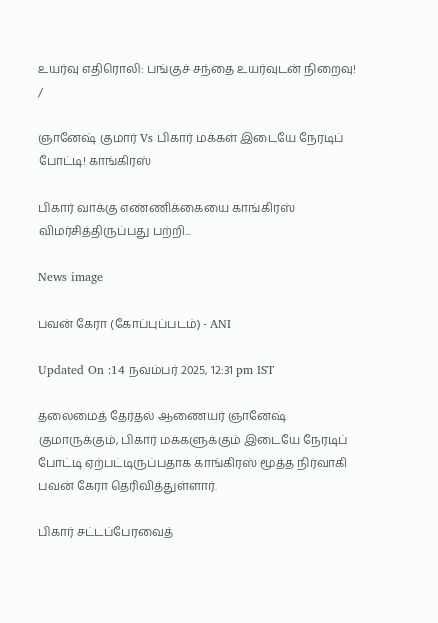உயர்வு எதிரொலி: பங்குச் சந்தை உயர்வுடன் நிறைவு!
/

ஞானேஷ் குமார் Vs பிகார் மக்கள் இடையே நேரடிப் போட்டி! காங்கிரஸ்

பிகார் வாக்கு எண்ணிக்கையை காங்கிரஸ் விமர்சித்திருப்பது பற்றி...

News image

பவன் கேரா (கோப்புப்படம்) - ANI

Updated On :14 நவம்பர் 2025, 12:31 pm IST

தலைமைத் தேர்தல் ஆணையர் ஞானேஷ் குமாருக்கும், பிகார் மக்களுக்கும் இடையே நேரடிப் போட்டி ஏற்பட்டிருப்பதாக காங்கிரஸ் மூத்த நிர்வாகி பவன் கேரா தெரிவித்துள்ளார்.

பிகார் சட்டப்பேரவைத்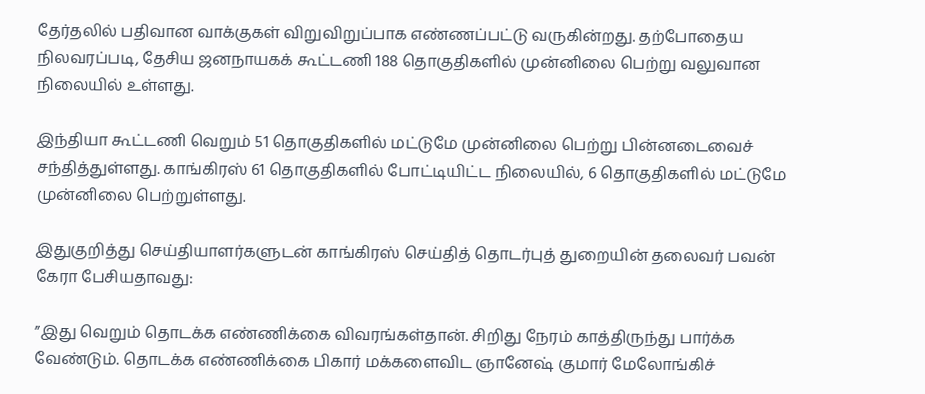தேர்தலில் பதிவான வாக்குகள் விறுவிறுப்பாக எண்ணப்பட்டு வருகின்றது. தற்போதைய நிலவரப்படி, தேசிய ஜனநாயகக் கூட்டணி 188 தொகுதிகளில் முன்னிலை பெற்று வலுவான நிலையில் உள்ளது.

இந்தியா கூட்டணி வெறும் 51 தொகுதிகளில் மட்டுமே முன்னிலை பெற்று பின்னடைவைச் சந்தித்துள்ளது. காங்கிரஸ் 61 தொகுதிகளில் போட்டியிட்ட நிலையில், 6 தொகுதிகளில் மட்டுமே முன்னிலை பெற்றுள்ளது.

இதுகுறித்து செய்தியாளர்களுடன் காங்கிரஸ் செய்தித் தொடர்புத் துறையின் தலைவர் பவன் கேரா பேசியதாவது:

”இது வெறும் தொடக்க எண்ணிக்கை விவரங்கள்தான். சிறிது நேரம் காத்திருந்து பார்க்க வேண்டும். தொடக்க எண்ணிக்கை பிகார் மக்களைவிட ஞானேஷ் குமார் மேலோங்கிச்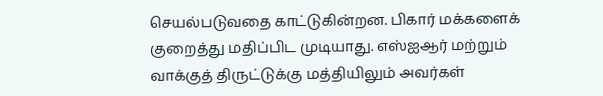செயல்படுவதை காட்டுகின்றன. பிகார் மக்களைக் குறைத்து மதிப்பிட முடியாது. எஸ்ஐஆர் மற்றும் வாக்குத் திருட்டுக்கு மத்தியிலும் அவர்கள்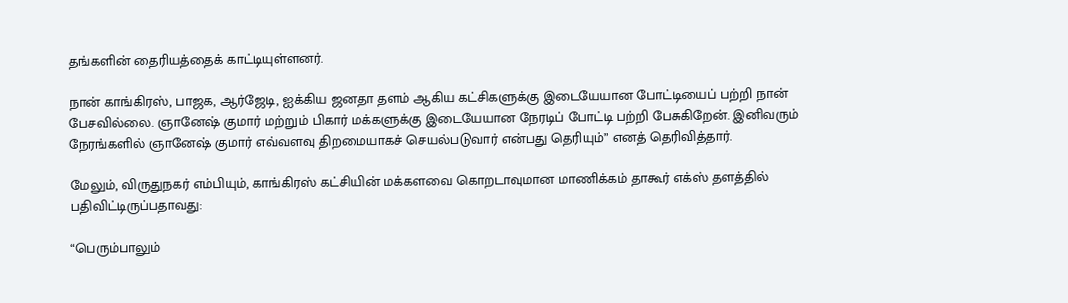தங்களின் தைரியத்தைக் காட்டியுள்ளனர்.

நான் காங்கிரஸ், பாஜக, ஆர்ஜேடி, ஐக்கிய ஜனதா தளம் ஆகிய கட்சிகளுக்கு இடையேயான போட்டியைப் பற்றி நான் பேசவில்லை. ஞானேஷ் குமார் மற்றும் பிகார் மக்களுக்கு இடையேயான நேரடிப் போட்டி பற்றி பேசுகிறேன். இனிவரும் நேரங்களில் ஞானேஷ் குமார் எவ்வளவு திறமையாகச் செயல்படுவார் என்பது தெரியும்” எனத் தெரிவித்தார்.

மேலும், விருதுநகர் எம்பியும், காங்கிரஸ் கட்சியின் மக்களவை கொறடாவுமான மாணிக்கம் தாகூர் எக்ஸ் தளத்தில் பதிவிட்டிருப்பதாவது:

“பெரும்பாலும்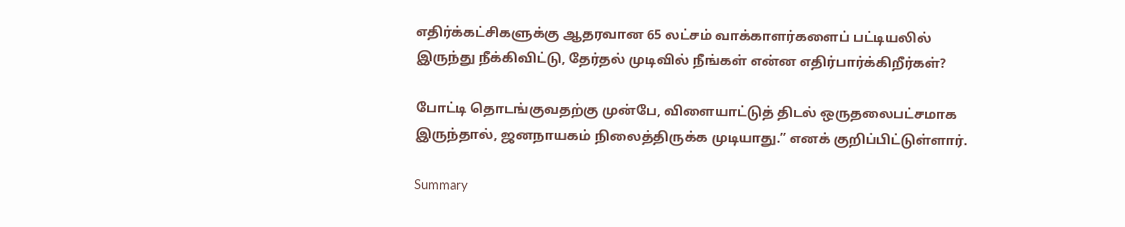எதிர்க்கட்சிகளுக்கு ஆதரவான 65 லட்சம் வாக்காளர்களைப் பட்டியலில் இருந்து நீக்கிவிட்டு, தேர்தல் முடிவில் நீங்கள் என்ன எதிர்பார்க்கிறீர்கள்?

போட்டி தொடங்குவதற்கு முன்பே, விளையாட்டுத் திடல் ஒருதலைபட்சமாக இருந்தால், ஜனநாயகம் நிலைத்திருக்க முடியாது.” எனக் குறிப்பிட்டுள்ளார்.

Summary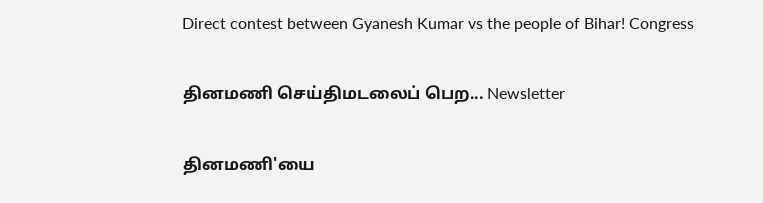Direct contest between Gyanesh Kumar vs the people of Bihar! Congress

தினமணி செய்திமடலைப் பெற... Newsletter

தினமணி'யை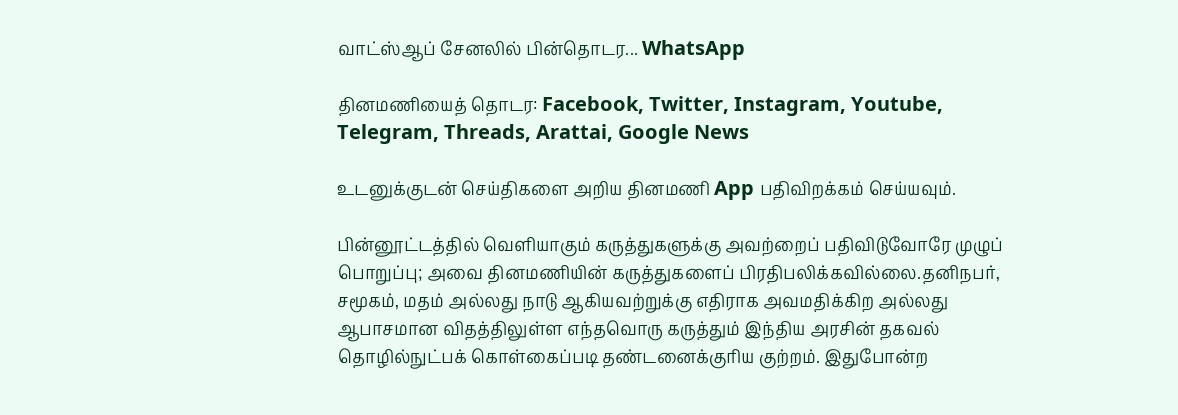வாட்ஸ்ஆப் சேனலில் பின்தொடர... WhatsApp

தினமணியைத் தொடர: Facebook, Twitter, Instagram, Youtube, Telegram, Threads, Arattai, Google News

உடனுக்குடன் செய்திகளை அறிய தினமணி App பதிவிறக்கம் செய்யவும்.

பின்னூட்டத்தில் வெளியாகும் கருத்துகளுக்கு அவற்றைப் பதிவிடுவோரே முழுப் பொறுப்பு; அவை தினமணியின் கருத்துகளைப் பிரதிபலிக்கவில்லை.தனிநபர், சமூகம், மதம் அல்லது நாடு ஆகியவற்றுக்கு எதிராக அவமதிக்கிற அல்லது ஆபாசமான விதத்திலுள்ள எந்தவொரு கருத்தும் இந்திய அரசின் தகவல் தொழில்நுட்பக் கொள்கைப்படி தண்டனைக்குரிய குற்றம். இதுபோன்ற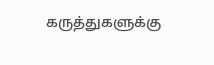கருத்துகளுக்கு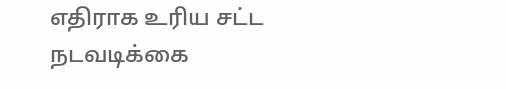எதிராக உரிய சட்ட நடவடிக்கை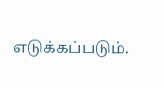எடுக்கப்படும்.